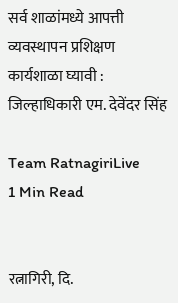सर्व शाळांमध्ये आपत्ती व्यवस्थापन प्रशिक्षण कार्यशाळा घ्यावी : जिल्हाधिकारी एम. देवेंदर सिंह

Team RatnagiriLive
1 Min Read


रत्नागिरी, दि.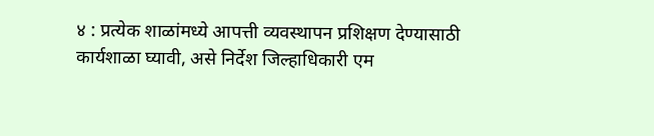४ : प्रत्येक शाळांमध्ये आपत्ती व्यवस्थापन प्रशिक्षण देण्यासाठी कार्यशाळा घ्यावी, असे निर्देश जिल्हाधिकारी एम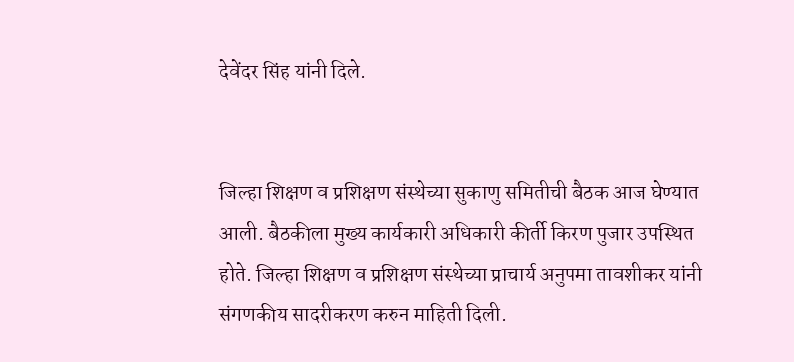देवेंदर सिंह यांनी दिले.


जिल्हा शिक्षण व प्रशिक्षण संस्थेच्या सुकाणु समितीची बैठक आज घेण्यात आली. बैठकीला मुख्य कार्यकारी अधिकारी कीर्ती किरण पुजार उपस्थित होते. जिल्हा शिक्षण व प्रशिक्षण संस्थेच्या प्राचार्य अनुपमा तावशीकर यांनी संगणकीय सादरीकरण करुन माहिती दिली.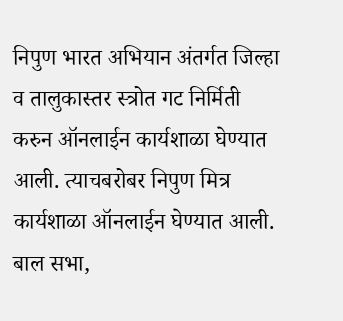निपुण भारत अभियान अंतर्गत जिल्हा व तालुकास्तर स्त्रोत गट निर्मिती करुन ऑनलाईन कार्यशाळा घेण्यात आली. त्याचबरोबर निपुण मित्र कार्यशाळा ऑनलाईन घेण्यात आली. बाल सभा,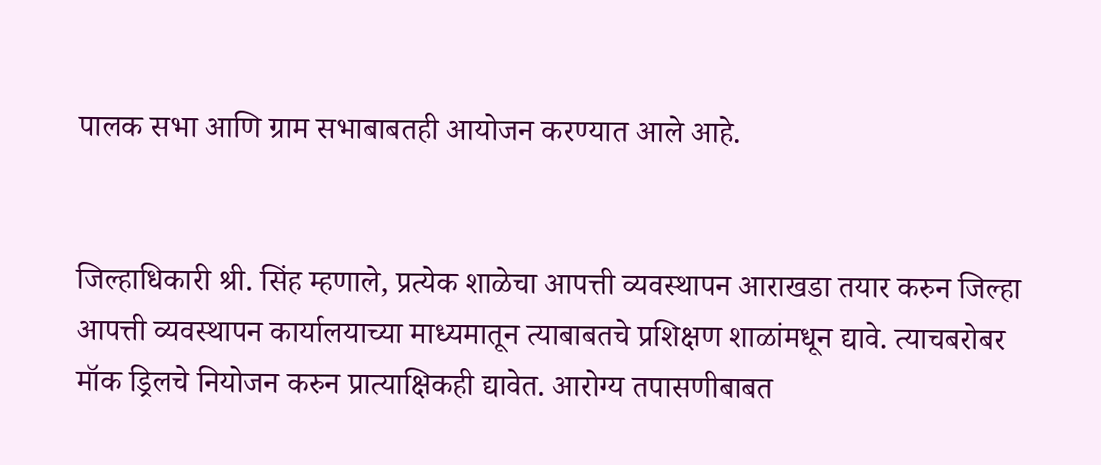पालक सभा आणि ग्राम सभाबाबतही आयोजन करण्यात आले आहे.


जिल्हाधिकारी श्री. सिंह म्हणाले, प्रत्येक शाळेचा आपत्ती व्यवस्थापन आराखडा तयार करुन जिल्हा आपत्ती व्यवस्थापन कार्यालयाच्या माध्यमातून त्याबाबतचे प्रशिक्षण शाळांमधून द्यावे. त्याचबरोबर मॉक ड्रिलचे नियोजन करुन प्रात्याक्षिकही द्यावेत. आरोग्य तपासणीबाबत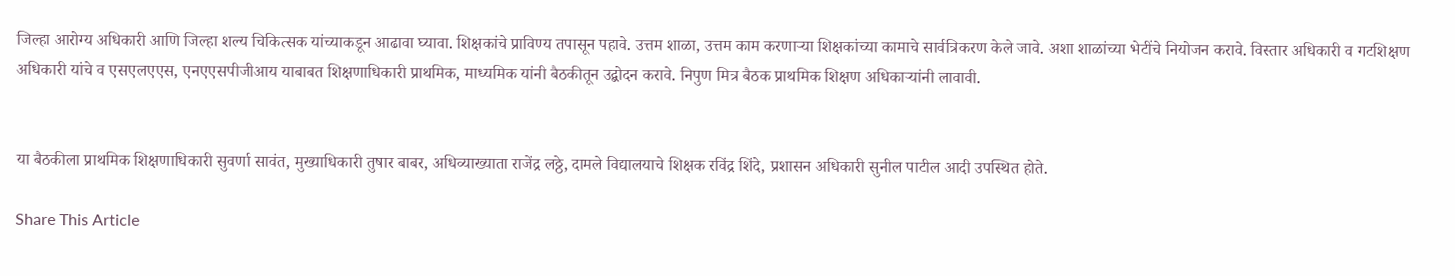जिल्हा आरोग्य अधिकारी आणि जिल्हा शल्य चिकित्सक यांच्याकडून आढावा घ्यावा. शिक्षकांचे प्राविण्य तपासून पहावे. उत्तम शाळा, उत्तम काम करणाऱ्या शिक्षकांच्या कामाचे सार्वत्रिकरण केले जावे. अशा शाळांच्या भेटींचे नियोजन करावे. विस्तार अधिकारी व गटशिक्षण अधिकारी यांचे व एसएलएएस, एनएएसपीजीआय याबाबत शिक्षणाधिकारी प्राथमिक, माध्यमिक यांनी बैठकीतून उद्बोदन करावे. निपुण मित्र बैठक प्राथमिक शिक्षण अधिकाऱ्यांनी लावावी.


या बैठकीला प्राथमिक शिक्षणाधिकारी सुवर्णा सावंत, मुख्याधिकारी तुषार बाबर, अधिव्याख्याता राजेंद्र लठ्ठे, दामले विद्यालयाचे शिक्षक रविंद्र शिंदे, प्रशासन अधिकारी सुनील पाटील आदी उपस्थित होते.

Share This Article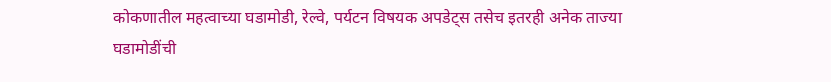कोकणातील महत्वाच्या घडामोडी, रेल्वे, पर्यटन विषयक अपडेट्स तसेच इतरही अनेक ताज्या घडामोडींची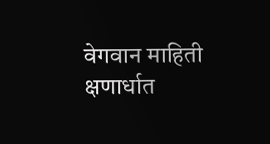वेगवान माहिती क्षणार्धात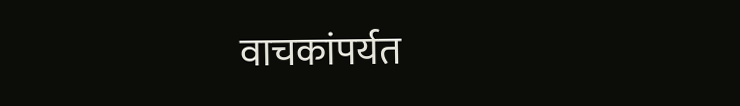वाचकांपर्यत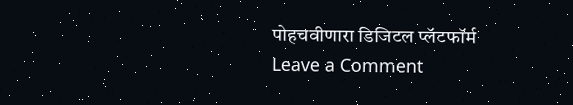पोहचवीणारा डिजिटल प्लॅटफॉर्म
Leave a Comment